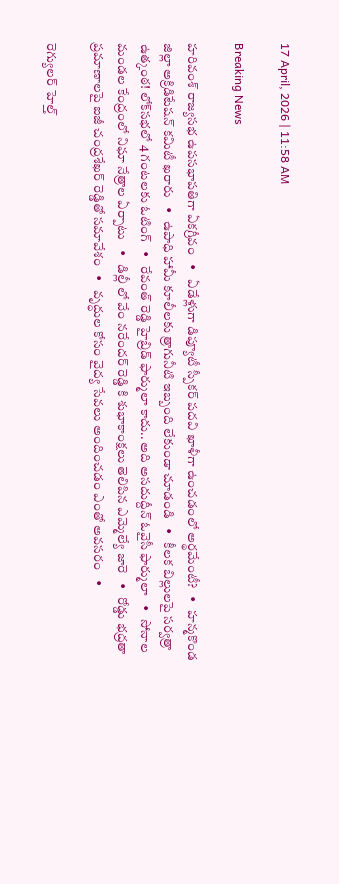17 April, 2026 | 11:58 AM

Breaking News

హరివంశ్ రాజ్యసభ ఉపసభాపతిగా ఏకగ్రీవం   •   ఏడేళ్లుగా డిప్యూటీ స్పీకర్ పదవి ఖాళీగా ఉంచడంలో అర్థమేంటీ?   •   హన్మకొండ జిల్లా అక్రిడిటేషన్ కమిటీ ఖరారు   •   ఉపాధి హామీ కూలీలకు త్రాగునీటి ఇబ్బంది లేకుండా చూడండి   •   కీలక బిల్లులపై సర్వత్రా ఉత్కంఠ! లోక్‌సభలో 4 గంటలకు ఓటింగ్   •   రేవంత్ రెడ్డి హైబ్రిడ్ ఫార్ములా కాదు.. అది అసదుద్దీన్ ఓవైసీ ఫార్ములా   •   సోనాల మండల కేంద్రంలో నిఘా నేత్రాల ఏర్పాటు   •   డిల్లీ లో వేం నరేందర్ రెడ్డి కి శుభాకాంక్షలు తెలిపిన ఎమ్మెల్యే జారె   •   రోడ్డు భద్రతా ప్రమాణాలపై ఐజీ చంద్రశేఖర్ రెడ్డితో సమావేశం   •   వృద్ధుల కోసం వైద్య సేవలు అందించడం ఎంతో అవసరం   •

రెగ్యులర్ హెల్త్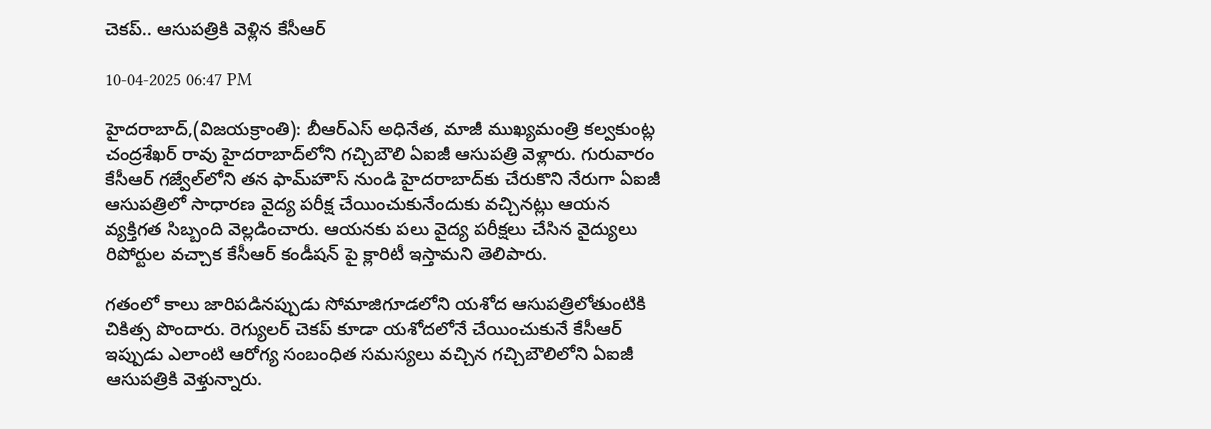చెకప్.. ఆసుపత్రికి వెళ్లిన కేసీఆర్

10-04-2025 06:47 PM

హైదరాబాద్,(విజయక్రాంతి): బీఆర్ఎస్ అధినేత, మాజీ ముఖ్యమంత్రి కల్వకుంట్ల చంద్రశేఖర్ రావు హైదరాబాద్‌లోని గచ్చిబౌలి ఏఐజీ ఆసుపత్రి వెళ్లారు. గురువారం కేసీఆర్ గజ్వేల్‌లోని తన ఫామ్‌హౌస్ నుండి హైదరాబాద్‌కు చేరుకొని నేరుగా ఏఐజీ ఆసుపత్రిలో సాధారణ వైద్య పరీక్ష చేయించుకునేందుకు వచ్చినట్లు ఆయన వ్యక్తిగత సిబ్బంది వెల్లడించారు. ఆయనకు పలు వైద్య పరీక్షలు చేసిన వైద్యులు రిపోర్టుల వచ్చాక కేసీఆర్ కండీషన్ పై క్లారిటీ ఇస్తామని తెలిపారు.

గతంలో కాలు జారిపడినప్పుడు సోమాజిగూడలోని యశోద ఆసుపత్రిలోతుంటికి చికిత్స పొందారు. రెగ్యులర్ చెకప్ కూడా యశోదలోనే చేయించుకునే కేసీఆర్ ఇప్పుడు ఎలాంటి ఆరోగ్య సంబంధిత సమస్యలు వచ్చిన గచ్చిబౌలిలోని ఏఐజీ ఆసుపత్రికి వెళ్తున్నారు.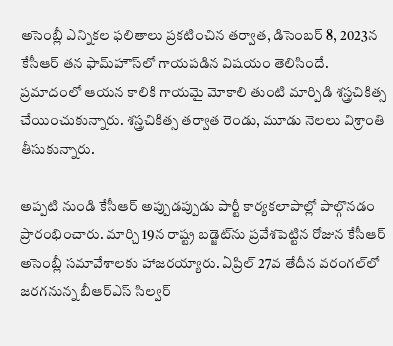అసెంబ్లీ ఎన్నికల ఫలితాలు ప్రకటించిన తర్వాత, డిసెంబర్ 8, 2023న కేసీఆర్ తన ఫామ్‌హౌస్‌లో గాయపడిన విషయం తెలిసిందే. ప్రమాదంలో ఆయన కాలికి గాయమై మోకాలి తుంటి మార్పిడి శస్త్రచికిత్స చేయించుకున్నారు. శస్త్రచికిత్స తర్వాత రెండు, మూడు నెలలు విశ్రాంతి తీసుకున్నారు.

అప్పటి నుండి కేసీఆర్ అప్పుడప్పుడు పార్టీ కార్యకలాపాల్లో పాల్గొనడం ప్రారంభించారు. మార్చి 19న రాష్ట్ర బడ్జెట్‌ను ప్రవేశపెట్టిన రోజున కేసీఆర్ అసెంబ్లీ సమావేశాలకు హాజరయ్యారు. ఏప్రిల్ 27వ తేదీన వరంగల్‌లో జరగనున్న బీఆర్ఎస్ సిల్వర్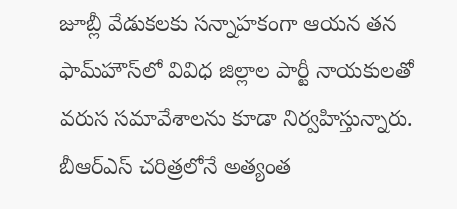జూబ్లీ వేడుకలకు సన్నాహకంగా ఆయన తన ఫామ్‌హౌస్‌లో వివిధ జిల్లాల పార్టీ నాయకులతో వరుస సమావేశాలను కూడా నిర్వహిస్తున్నారు. బీఆర్ఎస్ చరిత్రలోనే అత్యంత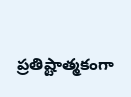ప్రతిష్టాత్మకంగా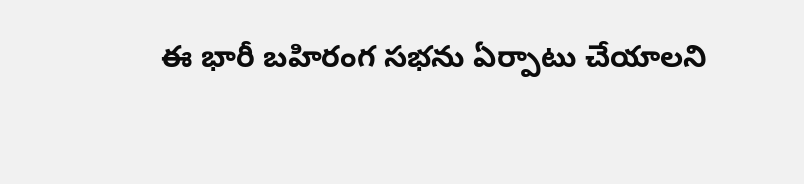ఈ భారీ బహిరంగ సభను ఏర్పాటు చేయాలని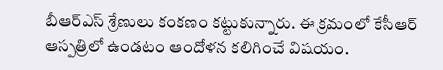బీఆర్ఎస్ శ్రేణులు కంకణం కట్టుకున్నారు. ఈ క్రమంలో కేసీఆర్ ఆస్పత్రిలో ఉండటం ఆందోళన కలిగించే విషయం.